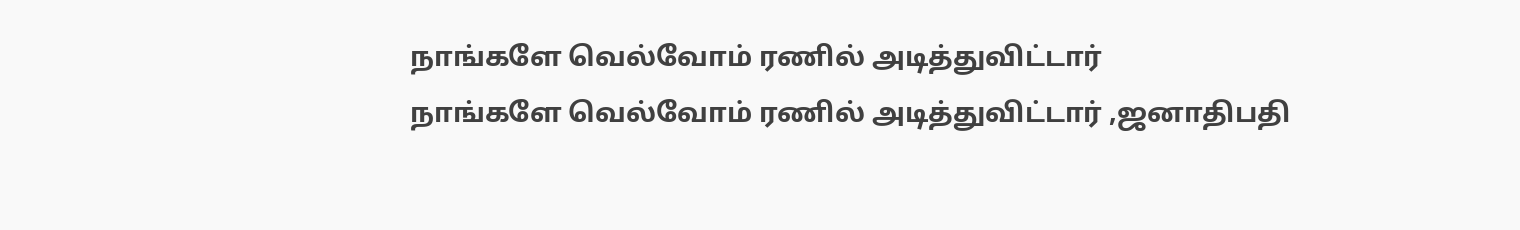நாங்களே வெல்வோம் ரணில் அடித்துவிட்டார்
நாங்களே வெல்வோம் ரணில் அடித்துவிட்டார் ,ஜனாதிபதி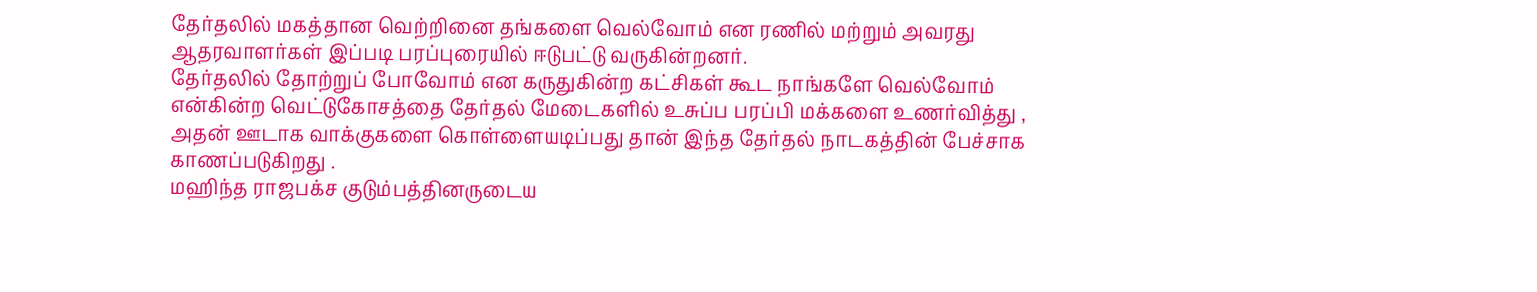தேர்தலில் மகத்தான வெற்றினை தங்களை வெல்வோம் என ரணில் மற்றும் அவரது ஆதரவாளர்கள் இப்படி பரப்புரையில் ஈடுபட்டு வருகின்றனர்.
தேர்தலில் தோற்றுப் போவோம் என கருதுகின்ற கட்சிகள் கூட நாங்களே வெல்வோம் என்கின்ற வெட்டுகோசத்தை தேர்தல் மேடைகளில் உசுப்ப பரப்பி மக்களை உணர்வித்து ,
அதன் ஊடாக வாக்குகளை கொள்ளையடிப்பது தான் இந்த தேர்தல் நாடகத்தின் பேச்சாக காணப்படுகிறது .
மஹிந்த ராஜபக்ச குடும்பத்தினருடைய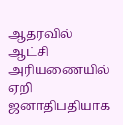ஆதரவில் ஆட்சி அரியணையில் ஏறி ஜனாதிபதியாக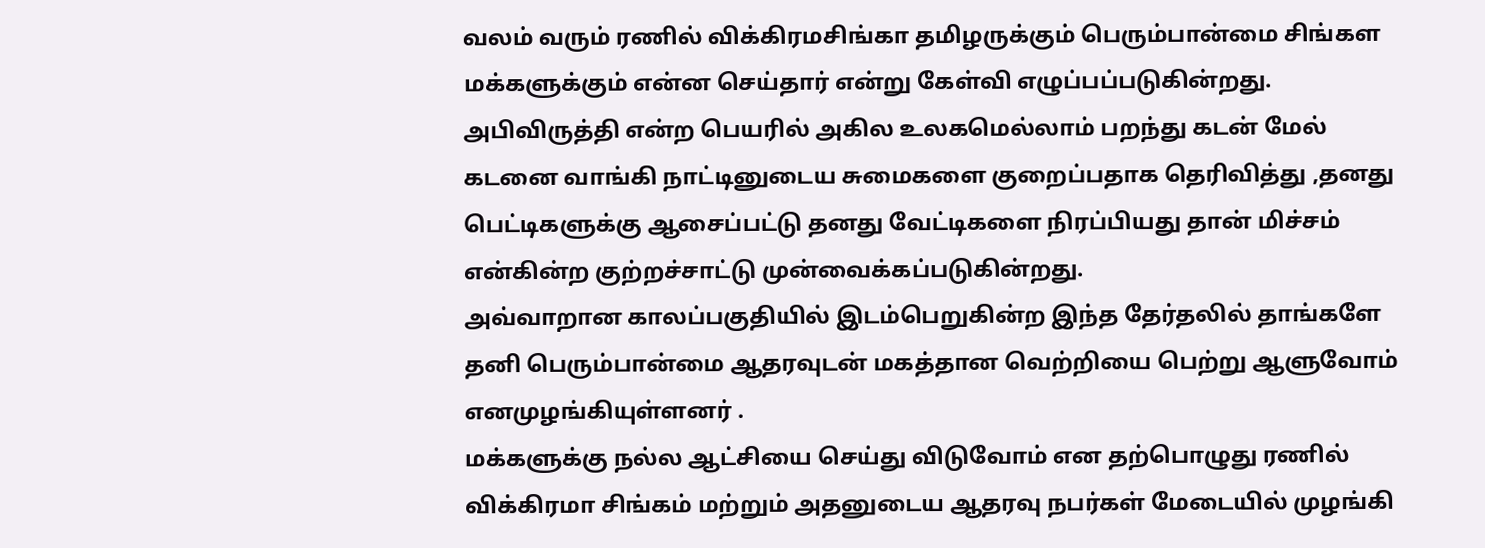வலம் வரும் ரணில் விக்கிரமசிங்கா தமிழருக்கும் பெரும்பான்மை சிங்கள மக்களுக்கும் என்ன செய்தார் என்று கேள்வி எழுப்பப்படுகின்றது.
அபிவிருத்தி என்ற பெயரில் அகில உலகமெல்லாம் பறந்து கடன் மேல் கடனை வாங்கி நாட்டினுடைய சுமைகளை குறைப்பதாக தெரிவித்து ,தனது பெட்டிகளுக்கு ஆசைப்பட்டு தனது வேட்டிகளை நிரப்பியது தான் மிச்சம் என்கின்ற குற்றச்சாட்டு முன்வைக்கப்படுகின்றது.
அவ்வாறான காலப்பகுதியில் இடம்பெறுகின்ற இந்த தேர்தலில் தாங்களே தனி பெரும்பான்மை ஆதரவுடன் மகத்தான வெற்றியை பெற்று ஆளுவோம் எனமுழங்கியுள்ளனர் .
மக்களுக்கு நல்ல ஆட்சியை செய்து விடுவோம் என தற்பொழுது ரணில் விக்கிரமா சிங்கம் மற்றும் அதனுடைய ஆதரவு நபர்கள் மேடையில் முழங்கி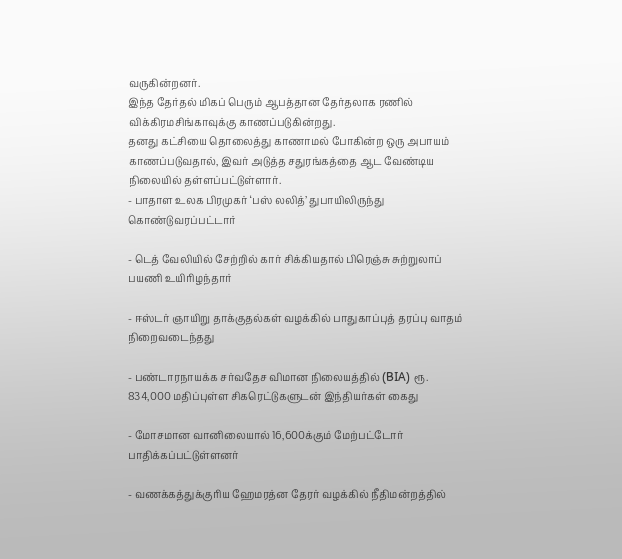வருகின்றனர்.
இந்த தேர்தல் மிகப் பெரும் ஆபத்தான தேர்தலாக ரணில் விக்கிரமசிங்காவுக்கு காணப்படுகின்றது.
தனது கட்சியை தொலைத்து காணாமல் போகின்ற ஒரு அபாயம் காணப்படுவதால், இவர் அடுத்த சதுரங்கத்தை ஆட வேண்டிய நிலையில் தள்ளப்பட்டுள்ளார்.
- பாதாள உலக பிரமுகர் ‘பஸ் லலித்’ துபாயிலிருந்து கொண்டுவரப்பட்டார்

- டெத் வேலியில் சேற்றில் கார் சிக்கியதால் பிரெஞ்சு சுற்றுலாப் பயணி உயிரிழந்தார்

- ஈஸ்டர் ஞாயிறு தாக்குதல்கள் வழக்கில் பாதுகாப்புத் தரப்பு வாதம் நிறைவடைந்தது

- பண்டாரநாயக்க சர்வதேச விமான நிலையத்தில் (BIA) ரூ. 834,000 மதிப்புள்ள சிகரெட்டுகளுடன் இந்தியர்கள் கைது

- மோசமான வானிலையால் 16,600க்கும் மேற்பட்டோர் பாதிக்கப்பட்டுள்ளனர்

- வணக்கத்துக்குரிய ஹேமரத்ன தேரர் வழக்கில் நீதிமன்றத்தில்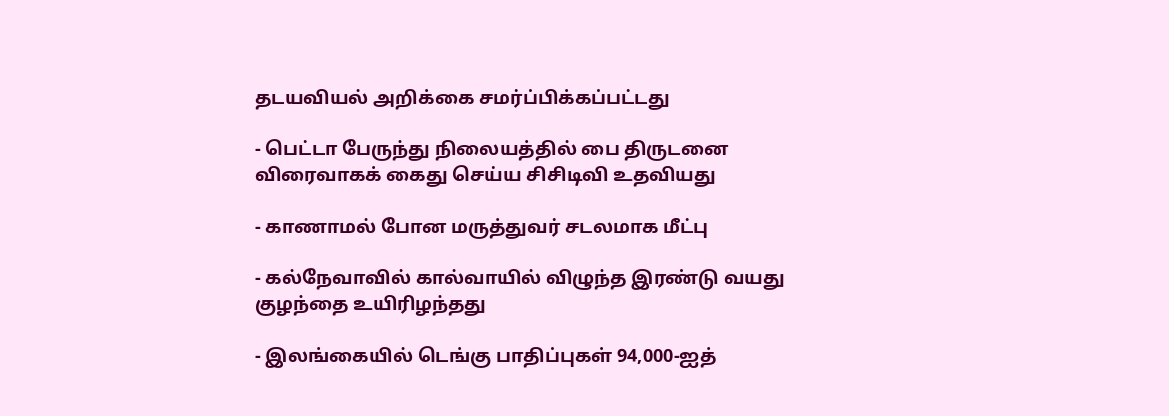தடயவியல் அறிக்கை சமர்ப்பிக்கப்பட்டது

- பெட்டா பேருந்து நிலையத்தில் பை திருடனை விரைவாகக் கைது செய்ய சிசிடிவி உதவியது

- காணாமல் போன மருத்துவர் சடலமாக மீட்பு

- கல்நேவாவில் கால்வாயில் விழுந்த இரண்டு வயது குழந்தை உயிரிழந்தது

- இலங்கையில் டெங்கு பாதிப்புகள் 94,000-ஐத்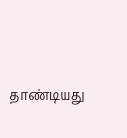தாண்டியது